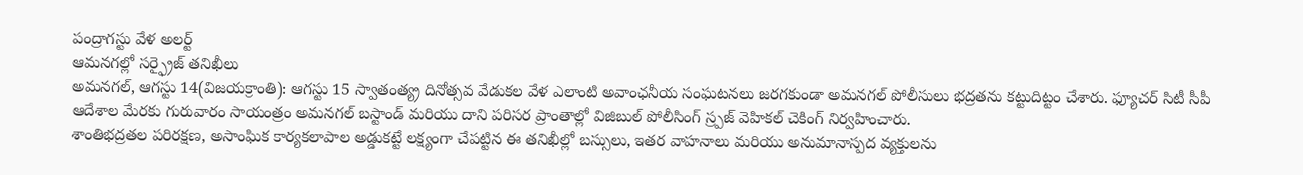పంద్రాగస్టు వేళ అలర్ట్
ఆమనగల్లో సర్ఫ్రైజ్ తనిఖీలు
అమనగల్, ఆగస్టు 14(విజయక్రాంతి): ఆగస్టు 15 స్వాతంత్య్ర దినోత్సవ వేడుకల వేళ ఎలాంటి అవాంఛనీయ సంఘటనలు జరగకుండా అమనగల్ పోలీసులు భద్రతను కట్టుదిట్టం చేశారు. ఫ్యూచర్ సిటీ సీపీ ఆదేశాల మేరకు గురువారం సాయంత్రం అమనగల్ బస్టాండ్ మరియు దాని పరిసర ప్రాంతాల్లో విజిబుల్ పోలీసింగ్ స్ర్పజ్ వెహికల్ చెకింగ్ నిర్వహించారు.
శాంతిభద్రతల పరిరక్షణ, అసాంఘిక కార్యకలాపాల అడ్డుకట్టే లక్ష్యంగా చేపట్టిన ఈ తనిఖీల్లో బస్సులు, ఇతర వాహనాలు మరియు అనుమానాస్పద వ్యక్తులను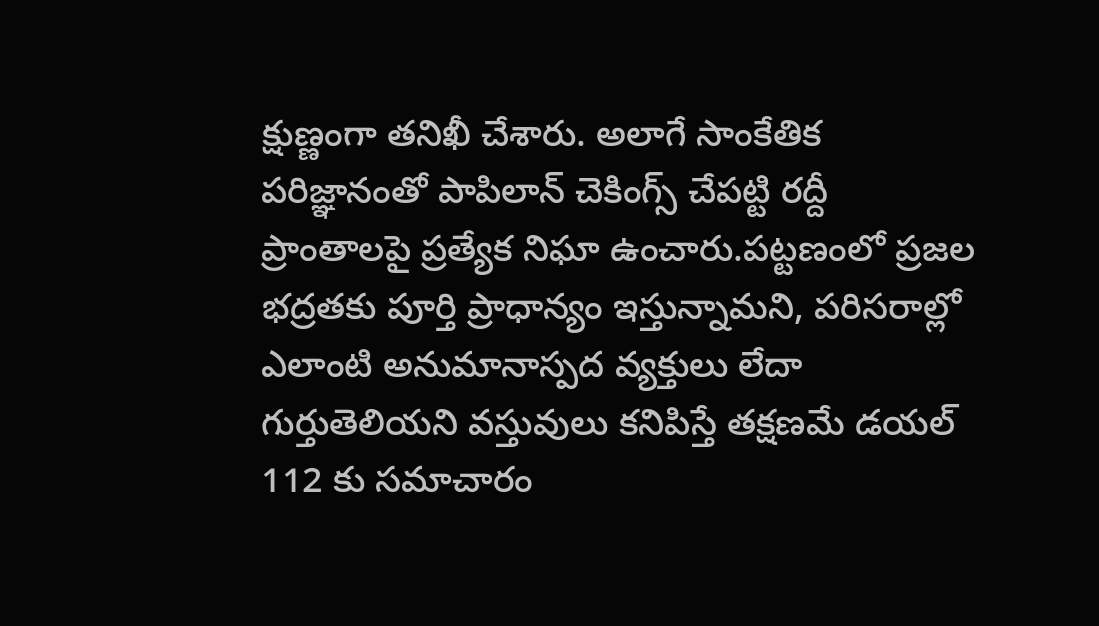క్షుణ్ణంగా తనిఖీ చేశారు. అలాగే సాంకేతిక పరిజ్ఞానంతో పాపిలాన్ చెకింగ్స్ చేపట్టి రద్దీ ప్రాంతాలపై ప్రత్యేక నిఘా ఉంచారు.పట్టణంలో ప్రజల భద్రతకు పూర్తి ప్రాధాన్యం ఇస్తున్నామని, పరిసరాల్లో ఎలాంటి అనుమానాస్పద వ్యక్తులు లేదా గుర్తుతెలియని వస్తువులు కనిపిస్తే తక్షణమే డయల్ 112 కు సమాచారం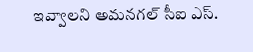ఇవ్వాలని అమనగల్ సీఐ ఎస్.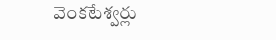వెంకటేశ్వర్లు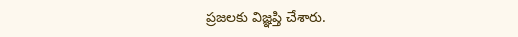ప్రజలకు విజ్ఞప్తి చేశారు.